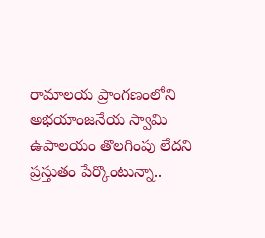రామాలయ ప్రాంగణంలోని అభయాంజనేయ స్వామి ఉపాలయం తొలగింపు లేదని ప్రస్తుతం పేర్కొంటున్నా..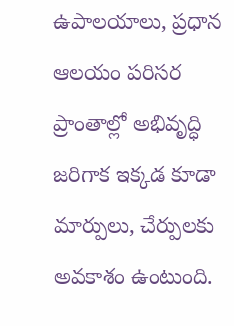ఉపాలయాలు, ప్రధాన ఆలయం పరిసర ప్రాంతాల్లో అభివృద్ధి జరిగాక ఇక్కడ కూడా మార్పులు, చేర్పులకు అవకాశం ఉంటుంది.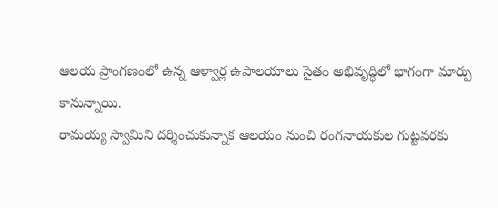ఆలయ ప్రాంగణంలో ఉన్న ఆళ్వార్ల ఉపాలయాలు సైతం అభివృద్ధిలో భాగంగా మార్పు కానున్నాయి.
రామయ్య స్వామిని దర్శించుకున్నాక ఆలయం నుంచి రంగనాయకుల గుట్టవరకు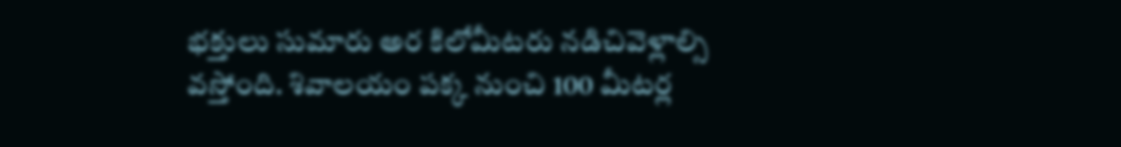భక్తులు సుమారు అర కిలోమీటరు నడిచివెళ్లాల్సి వస్తోంది. శివాలయం పక్క నుంచి 100 మీటర్ల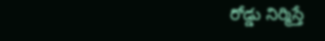రోడ్డు నిర్మిస్తే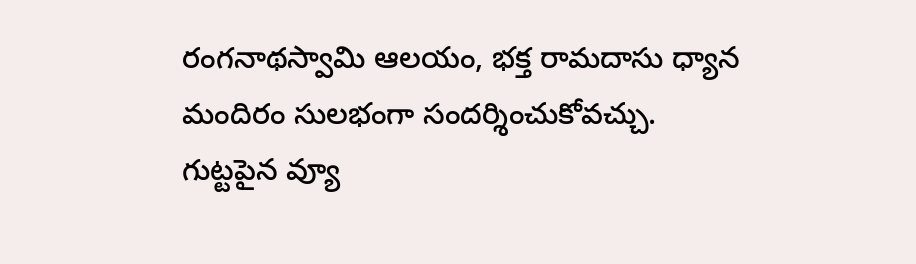రంగనాథస్వామి ఆలయం, భక్త రామదాసు ధ్యాన మందిరం సులభంగా సందర్శించుకోవచ్చు. గుట్టపైన వ్యూ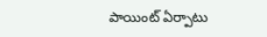పాయింట్ ఏర్పాటు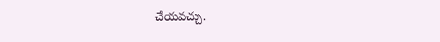చేయవచ్చు.